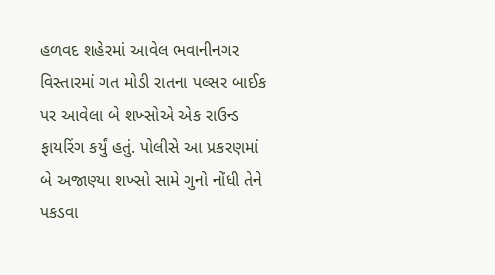હળવદ શહેરમાં આવેલ ભવાનીનગર વિસ્તારમાં ગત મોડી રાતના પલ્સર બાઈક પર આવેલા બે શખ્સોએ એક રાઉન્ડ ફાયરિંગ કર્યું હતું. પોલીસે આ પ્રકરણમાં બે અજાણ્યા શખ્સો સામે ગુનો નોંધી તેને પકડવા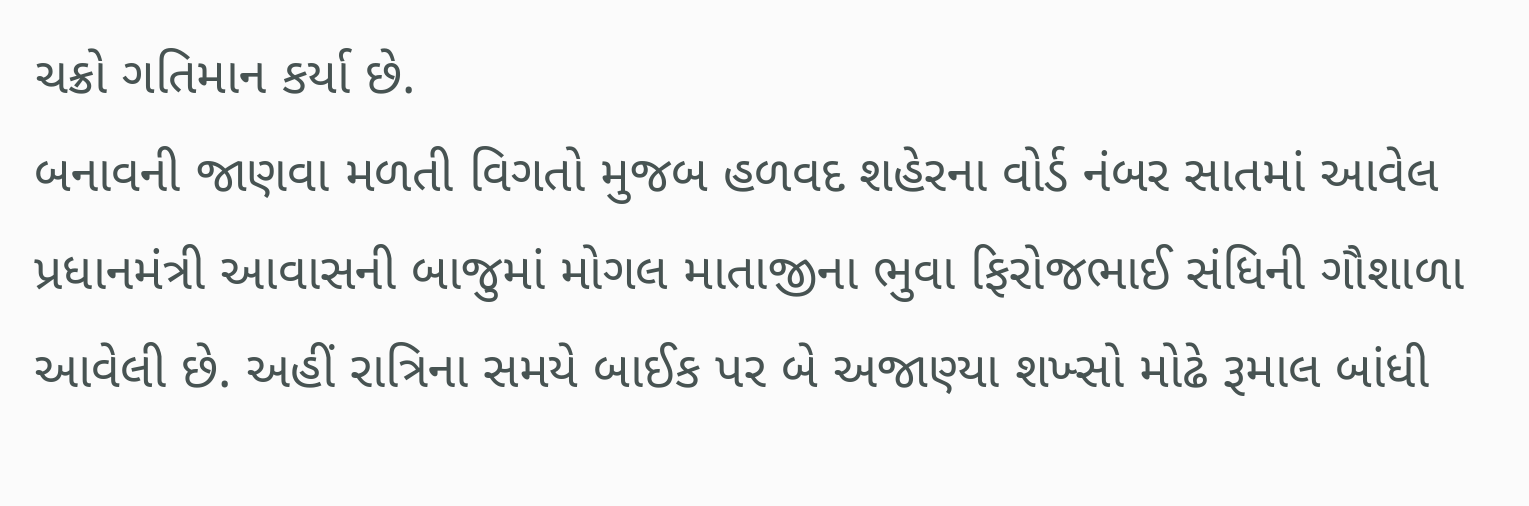ચક્રો ગતિમાન કર્યા છે.
બનાવની જાણવા મળતી વિગતો મુજબ હળવદ શહેરના વોર્ડ નંબર સાતમાં આવેલ પ્રધાનમંત્રી આવાસની બાજુમાં મોગલ માતાજીના ભુવા ફિરોજભાઈ સંધિની ગૌશાળા આવેલી છે. અહીં રાત્રિના સમયે બાઈક પર બે અજાણ્યા શખ્સો મોઢે રૂમાલ બાંધી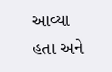આવ્યા હતા અને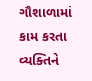ગૌશાળામાં કામ કરતા વ્યક્તિને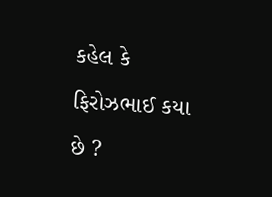કહેલ કે ફિરોઝભાઈ કયા છે ?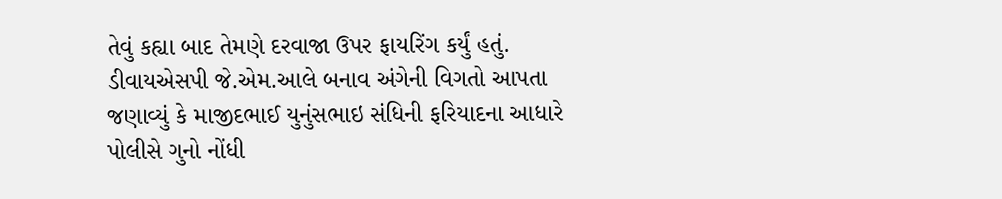તેવું કહ્યા બાદ તેમણે દરવાજા ઉપર ફાયરિંગ કર્યું હતું.
ડીવાયએસપી જે.એમ.આલે બનાવ અંગેની વિગતો આપતા જણાવ્યું કે માજીદભાઈ યુનુંસભાઇ સંધિની ફરિયાદના આધારે પોલીસે ગુનો નોંધી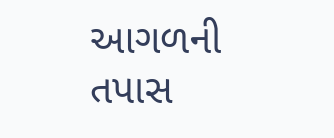આગળની તપાસ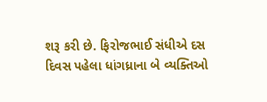શરૂ કરી છે. ફિરોજભાઈ સંધીએ દસ દિવસ પહેલા ધાંગધ્રાના બે વ્યક્તિઓ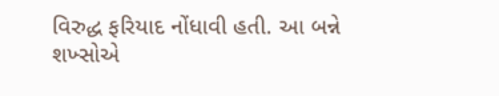વિરુદ્ધ ફરિયાદ નોંધાવી હતી. આ બન્ને શખ્સોએ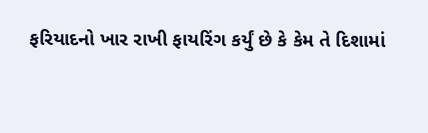ફરિયાદનો ખાર રાખી ફાયરિંગ કર્યું છે કે કેમ તે દિશામાં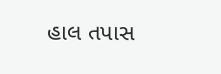હાલ તપાસ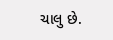ચાલુ છે.